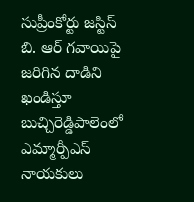సుప్రీంకోర్టు జస్టిస్ బి. ఆర్ గవాయిపై జరిగిన దాడిని ఖండిస్తూ బుచ్చిరెడ్డిపాలెంలో ఎమ్మార్పీఎస్ నాయకులు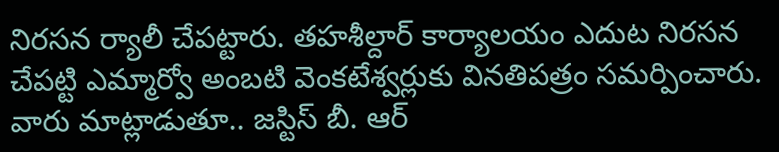నిరసన ర్యాలీ చేపట్టారు. తహశీల్దార్ కార్యాలయం ఎదుట నిరసన చేపట్టి ఎమ్మార్వో అంబటి వెంకటేశ్వర్లుకు వినతిపత్రం సమర్పించారు. వారు మాట్లాడుతూ.. జస్టిస్ బీ. ఆర్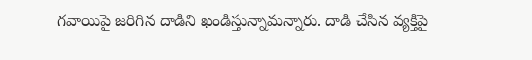గవాయిపై జరిగిన దాడిని ఖండిస్తున్నామన్నారు. దాడి చేసిన వ్యక్తిపై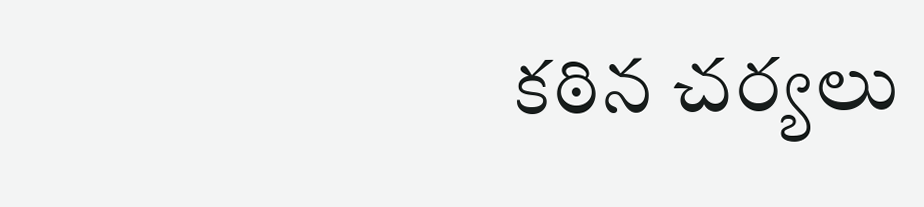కఠిన చర్యలు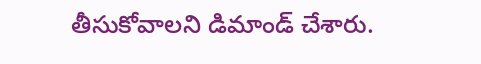తీసుకోవాలని డిమాండ్ చేశారు.